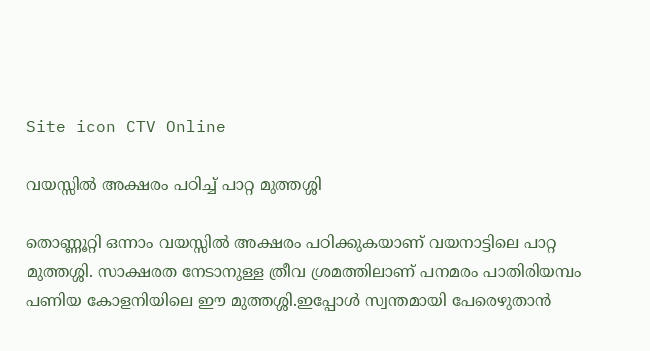Site icon CTV Online

വയസ്സിൽ അക്ഷരം പഠിച്ച് പാറ്റ മുത്തശ്ശി

തൊണ്ണൂറ്റി ഒന്നാം വയസ്സിൽ അക്ഷരം പഠിക്കുകയാണ് വയനാട്ടിലെ പാറ്റ മുത്തശ്ശി. സാക്ഷരത നേടാനുള്ള ത്രീവ ശ്രമത്തിലാണ് പനമരം പാതിരിയമ്പം പണിയ കോളനിയിലെ ഈ മുത്തശ്ശി.ഇപ്പോൾ സ്വന്തമായി പേരെഴുതാൻ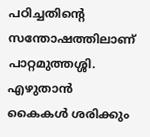പഠിച്ചതിന്‍റെ സന്തോഷത്തിലാണ് പാറ്റമുത്തശ്ശി. എഴുതാൻ കൈകൾ ശരിക്കും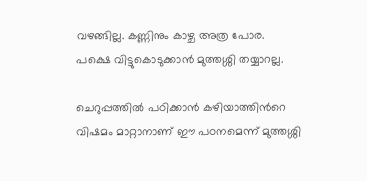വഴങ്ങില്ല. കണ്ണിനും കാഴ്ച അത്ര പോര. പക്ഷെ വിട്ടുകൊടുക്കാൻ മുത്തശ്ശി തയ്യാറല്ല.

ചെറുപ്പത്തിൽ പഠിക്കാൻ കഴിയാത്തിന്‍റെ വിഷമം മാറ്റാനാണ് ഈ പഠനമെന്ന് മുത്തശ്ശി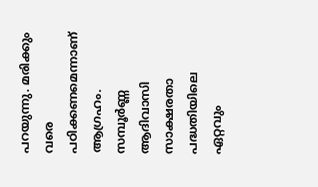പറയുന്നു. മരിക്കും വരെ പഠിക്കണമെന്നാണ് ആഗ്രഹം. സമ്പൂർണ്ണ ആദിവാസി സാക്ഷരതാ പദ്ധതിയിലെ ഏറ്റവും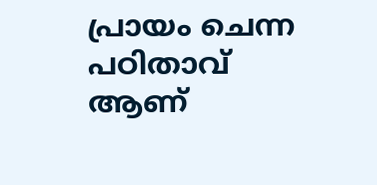പ്രായം ചെന്ന പഠിതാവ് ആണ്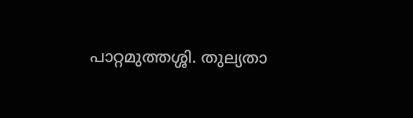പാറ്റമുത്തശ്ശി. തുല്യതാ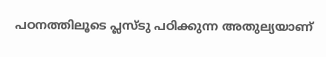പഠനത്തിലൂടെ പ്ലസ്ടു പഠിക്കുന്ന അതുല്യയാണ്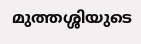മുത്തശ്ശിയുടെ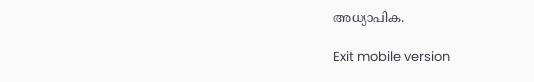അധ്യാപിക.

Exit mobile version